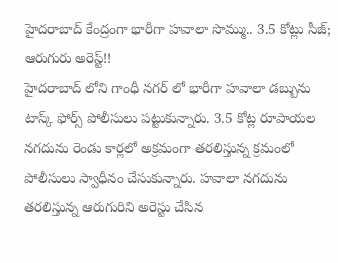హైదరాబాద్ కేంద్రంగా భారీగా హవాలా సొమ్ము.. 3.5 కోట్లు సీజ్; ఆరుగురు అరెస్ట్!!
హైదరాబాద్ లోని గాంధీ నగర్ లో భారీగా హవాలా డబ్బును టాస్క్ ఫోర్స్ పోలీసులు పట్టుకున్నారు. 3.5 కోట్ల రూపాయల నగదును రెండు కార్లలో అక్రమంగా తరలిస్తున్న క్రమంలో పోలీసులు స్వాధీనం చేసుకున్నారు. హవాలా నగదును తరలిస్తున్న ఆరుగురిని అరెస్టు చేసిన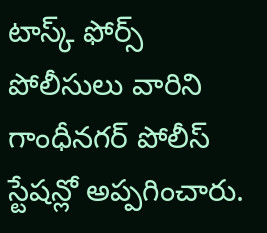టాస్క్ ఫోర్స్ పోలీసులు వారిని గాంధీనగర్ పోలీస్ స్టేషన్లో అప్పగించారు.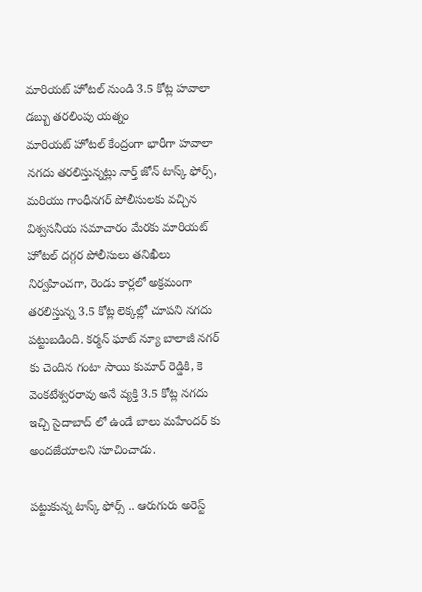మారియట్ హోటల్ నుండి 3.5 కోట్ల హవాలా డబ్బు తరలింపు యత్నం
మారియట్ హోటల్ కేంద్రంగా భారీగా హవాలా నగదు తరలిస్తున్నట్లు నార్త్ జోన్ టాస్క్ ఫోర్స్, మరియు గాంధీనగర్ పోలీసులకు వచ్చిన విశ్వసనీయ సమాచారం మేరకు మారియట్ హోటల్ దగ్గర పోలీసులు తనిఖీలు నిర్వహించగా, రెండు కార్లలో అక్రమంగా తరలిస్తున్న 3.5 కోట్ల లెక్కల్లో చూపని నగదు పట్టుబడింది. కర్మన్ ఘాట్ న్యూ బాలాజీ నగర్ కు చెందిన గంటా సాయి కుమార్ రెడ్డికి, కె వెంకటేశ్వరరావు అనే వ్యక్తి 3.5 కోట్ల నగదు ఇచ్చి సైదాబాద్ లో ఉండే బాలు మహేందర్ కు అందజేయాలని సూచించాడు.

పట్టుకున్న టాస్క్ ఫోర్స్ .. ఆరుగురు అరెస్ట్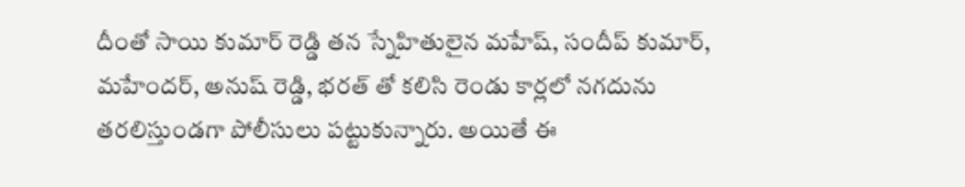దీంతో సాయి కుమార్ రెడ్డి తన స్నేహితులైన మహేష్, సందీప్ కుమార్, మహేందర్, అనుష్ రెడ్డి, భరత్ తో కలిసి రెండు కార్లలో నగదును తరలిస్తుండగా పోలీసులు పట్టుకున్నారు. అయితే ఈ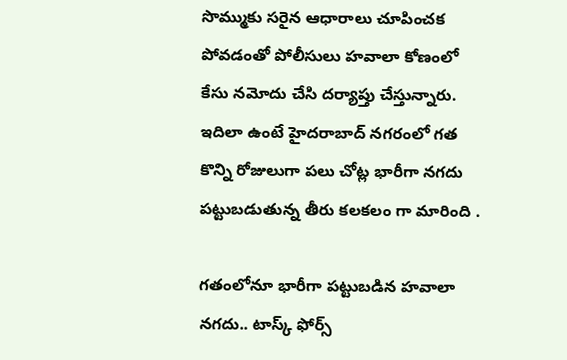సొమ్ముకు సరైన ఆధారాలు చూపించక పోవడంతో పోలీసులు హవాలా కోణంలో కేసు నమోదు చేసి దర్యాప్తు చేస్తున్నారు. ఇదిలా ఉంటే హైదరాబాద్ నగరంలో గత కొన్ని రోజులుగా పలు చోట్ల భారీగా నగదు పట్టుబడుతున్న తీరు కలకలం గా మారింది .

గతంలోనూ భారీగా పట్టుబడిన హవాలా నగదు.. టాస్క్ ఫోర్స్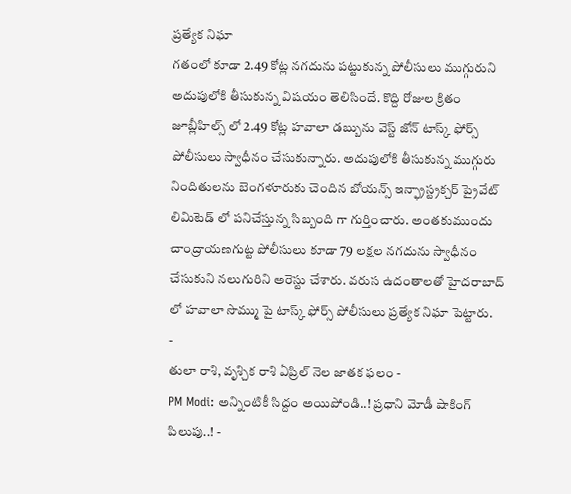ప్రత్యేక నిఘా
గతంలో కూడా 2.49 కోట్ల నగదును పట్టుకున్న పోలీసులు ముగ్గురుని అదుపులోకి తీసుకున్న విషయం తెలిసిందే. కొద్ది రోజుల క్రితం జూబ్లీహిల్స్ లో 2.49 కోట్ల హవాలా డబ్బును వెస్ట్ జోన్ టాస్క్ ఫోర్స్ పోలీసులు స్వాధీనం చేసుకున్నారు. అదుపులోకి తీసుకున్న ముగ్గురు నిందితులను బెంగళూరుకు చెందిన బోయన్స్ ఇన్ఫ్రాస్ట్రక్చర్ ప్రైవేట్ లిమిటెడ్ లో పనిచేస్తున్న సిబ్బంది గా గుర్తించారు. అంతకుముందు చాంద్రాయణగుట్ట పోలీసులు కూడా 79 లక్షల నగదును స్వాధీనం చేసుకుని నలుగురిని అరెస్టు చేశారు. వరుస ఉదంతాలతో హైదరాబాద్ లో హవాలా సొమ్ము పై టాస్క్ ఫోర్స్ పోలీసులు ప్రత్యేక నిఘా పెట్టారు.
-
తులా రాశి, వృశ్చిక రాశి ఏప్రిల్ నెల జాతక ఫలం -
PM Modi: అన్నింటికీ సిద్దం అయిపోండి..! ప్రధాని మోడీ షాకింగ్ పిలుపు..! -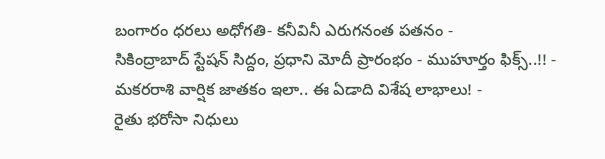బంగారం ధరలు అధోగతి- కనీవినీ ఎరుగనంత పతనం -
సికింద్రాబాద్ స్టేషన్ సిద్దం, ప్రధాని మోదీ ప్రారంభం - ముహూర్తం ఫిక్స్..!! -
మకరరాశి వార్షిక జాతకం ఇలా.. ఈ ఏడాది విశేష లాభాలు! -
రైతు భరోసా నిధులు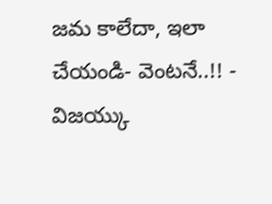జమ కాలేదా, ఇలా చేయండి- వెంటనే..!! -
విజయ్కు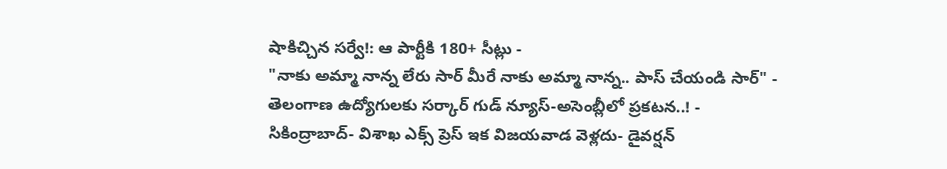షాకిచ్చిన సర్వే!: ఆ పార్టీకి 180+ సీట్లు -
"నాకు అమ్మా నాన్న లేరు సార్ మీరే నాకు అమ్మా నాన్న.. పాస్ చేయండి సార్" -
తెలంగాణ ఉద్యోగులకు సర్కార్ గుడ్ న్యూస్-అసెంబ్లీలో ప్రకటన..! -
సికింద్రాబాద్- విశాఖ ఎక్స్ ప్రెస్ ఇక విజయవాడ వెళ్లదు- డైవర్షన్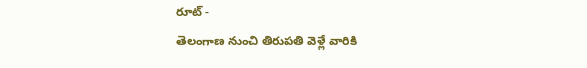రూట్ -
తెలంగాణ నుంచి తిరుపతి వెళ్లే వారికి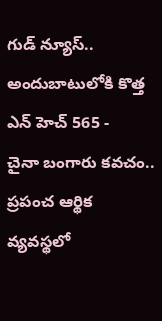గుడ్ న్యూస్.. అందుబాటులోకి కొత్త ఎన్ హెచ్ 565 -
చైనా బంగారు కవచం.. ప్రపంచ ఆర్థిక వ్యవస్థలో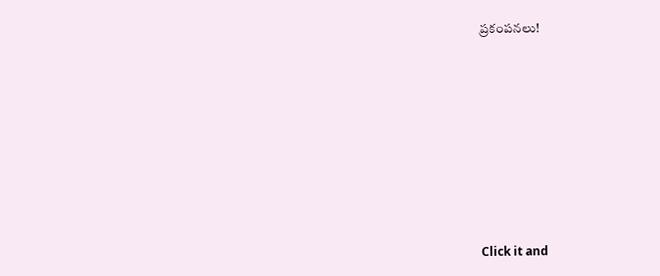ప్రకంపనలు!












Click it and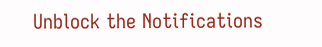Unblock the Notifications